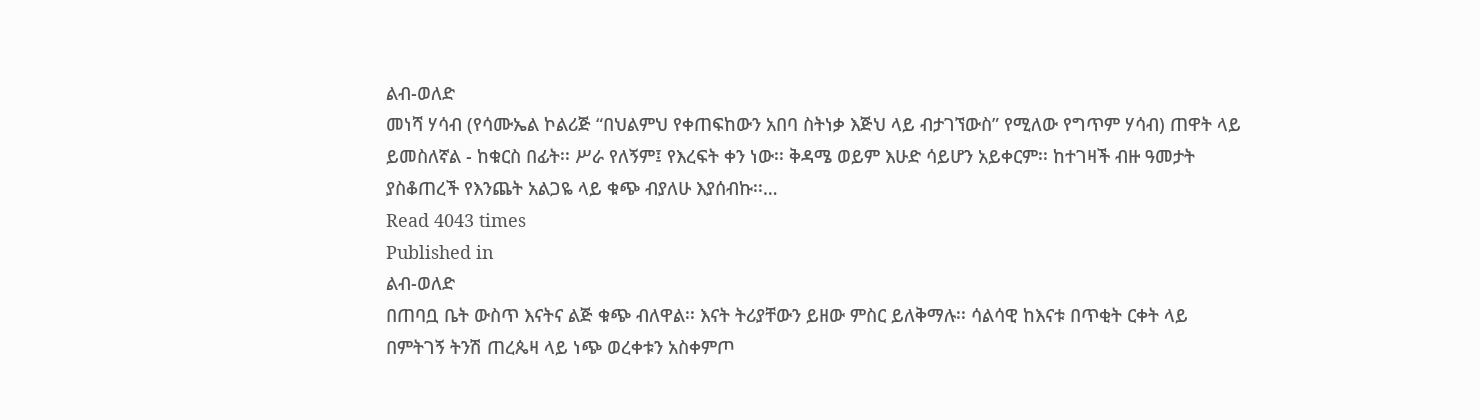ልብ-ወለድ
መነሻ ሃሳብ (የሳሙኤል ኮልሪጅ “በህልምህ የቀጠፍከውን አበባ ስትነቃ እጅህ ላይ ብታገኘውስ” የሚለው የግጥም ሃሳብ) ጠዋት ላይ ይመስለኛል - ከቁርስ በፊት፡፡ ሥራ የለኝም፤ የእረፍት ቀን ነው፡፡ ቅዳሜ ወይም እሁድ ሳይሆን አይቀርም፡፡ ከተገዛች ብዙ ዓመታት ያስቆጠረች የእንጨት አልጋዬ ላይ ቁጭ ብያለሁ እያሰብኩ፡፡…
Read 4043 times
Published in
ልብ-ወለድ
በጠባቧ ቤት ውስጥ እናትና ልጅ ቁጭ ብለዋል፡፡ እናት ትሪያቸውን ይዘው ምስር ይለቅማሉ፡፡ ሳልሳዊ ከእናቱ በጥቂት ርቀት ላይ በምትገኝ ትንሽ ጠረጴዛ ላይ ነጭ ወረቀቱን አስቀምጦ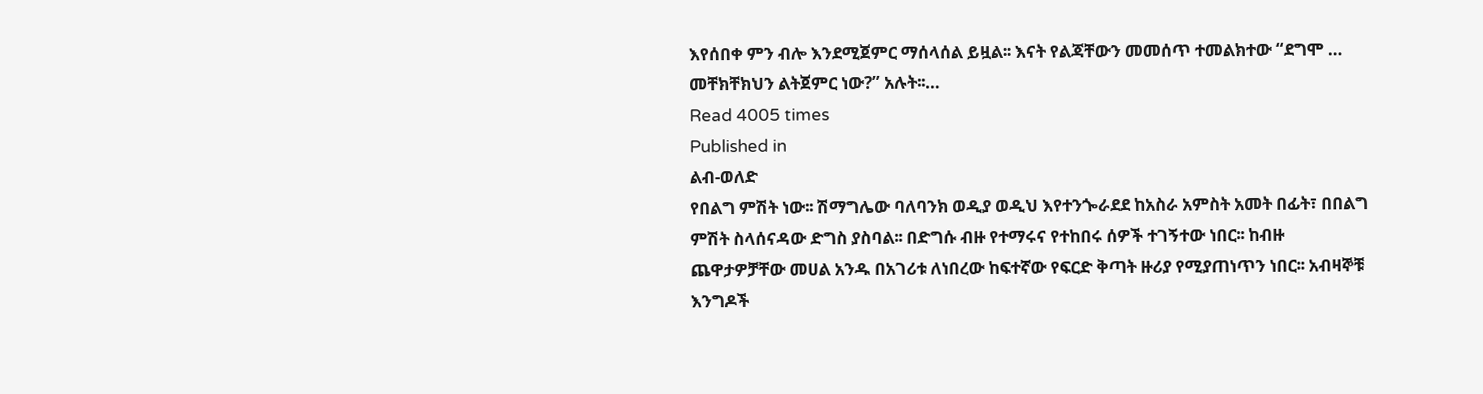እየሰበቀ ምን ብሎ እንደሚጀምር ማሰላሰል ይዟል፡፡ እናት የልጃቸውን መመሰጥ ተመልክተው “ደግሞ … መቸክቸክህን ልትጀምር ነው?” አሉት፡፡…
Read 4005 times
Published in
ልብ-ወለድ
የበልግ ምሽት ነው፡፡ ሽማግሌው ባለባንክ ወዲያ ወዲህ እየተንጐራደደ ከአስራ አምስት አመት በፊት፣ በበልግ ምሽት ስላሰናዳው ድግስ ያስባል፡፡ በድግሱ ብዙ የተማሩና የተከበሩ ሰዎች ተገኝተው ነበር፡፡ ከብዙ ጨዋታዎቻቸው መሀል አንዱ በአገሪቱ ለነበረው ከፍተኛው የፍርድ ቅጣት ዙሪያ የሚያጠነጥን ነበር፡፡ አብዛኞቹ እንግዶች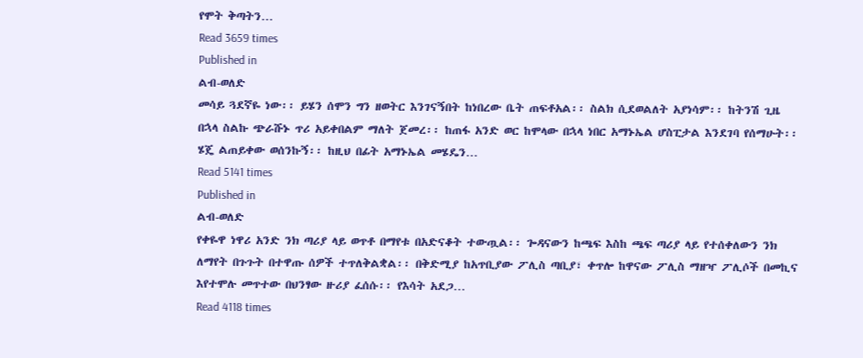የሞት ቅጣትን…
Read 3659 times
Published in
ልብ-ወለድ
መሳይ ጓደኛዬ ነው፡፡ ይሄን ሰሞን ግን ዘወትር እንገናኝበት ከነበረው ቤት ጠፍቶአል፡፡ ስልክ ሲደወልለት አያነሳም፡፡ ከትንሽ ጊዜ በኋላ ስልኩ ጭራሹኑ ጥሪ አይቀበልም ማለት ጀመረ፡፡ ከጠፋ አንድ ወር ከሞላው በኋላ ነበር አማኑኤል ሆስፒታል እንደገባ የሰማሁት፡፡ ሄጄ ልጠይቀው ወሰንኩኝ፡፡ ከዚህ በፊት አማኑኤል መሄዴን…
Read 5141 times
Published in
ልብ-ወለድ
የቀዬዋ ነዋሪ አንድ ንክ ጣሪያ ላይ ወጥቶ በማየቱ በአድናቆት ተውጧል፡፡ ጐዳናውን ከጫፍ እስከ ጫፍ ጣሪያ ላይ የተሰቀለውን ንክ ለማየት በጉጉት በተዋጡ ሰዎች ተጥለቅልቋል፡፡ በቅድሚያ ከአጥቢያው ፖሊስ ጣቢያ፣ ቀጥሎ ከዋናው ፖሊስ ማዘዣ ፖሊሶች በመኪና እየተሞሉ መጥተው በህንፃው ዙሪያ ፈሰሱ፡፡ የእሳት አደጋ…
Read 4118 times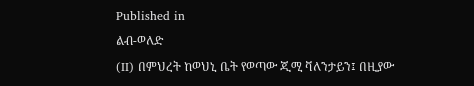Published in
ልብ-ወለድ
(II) በምህረት ከወህኒ ቤት የወጣው ጂሚ ቫለንታይን፤ በዚያው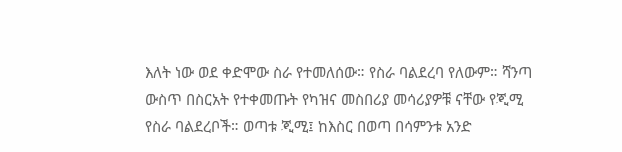እለት ነው ወደ ቀድሞው ስራ የተመለሰው። የስራ ባልደረባ የለውም። ሻንጣ ውስጥ በስርአት የተቀመጡት የካዝና መስበሪያ መሳሪያዎቹ ናቸው የጂሚ የስራ ባልደረቦች። ወጣቱ ጂሚ፤ ከእስር በወጣ በሳምንቱ አንድ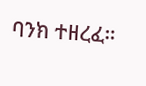ባንክ ተዘረፈ።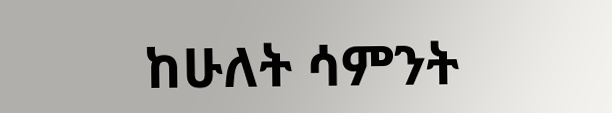ከሁለት ሳምንት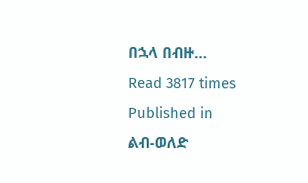በኋላ በብዙ…
Read 3817 times
Published in
ልብ-ወለድ